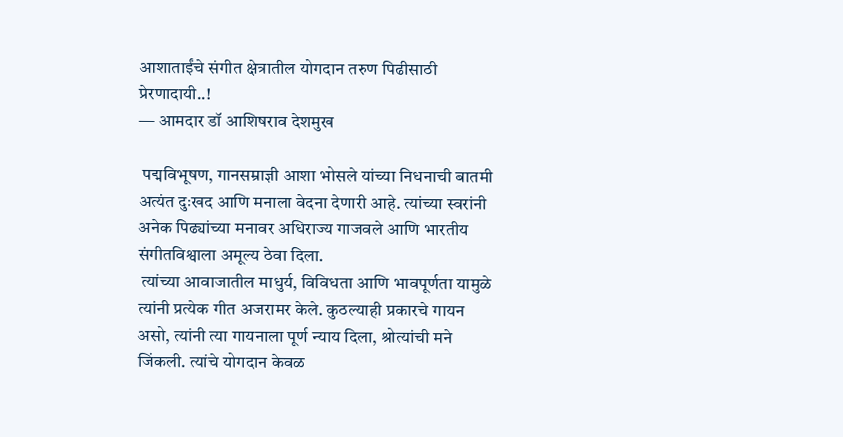आशाताईंचे संगीत क्षेत्रातील योगदान तरुण पिढीसाठी प्रेरणादायी..!
— आमदार डॉ आशिषराव देशमुख

 पद्मविभूषण, गानसम्राज्ञी आशा भोसले यांच्या निधनाची बातमी अत्यंत दुःखद आणि मनाला वेदना देणारी आहे. त्यांच्या स्वरांनी अनेक पिढ्यांच्या मनावर अधिराज्य गाजवले आणि भारतीय संगीतविश्वाला अमूल्य ठेवा दिला.
 त्यांच्या आवाजातील माधुर्य, विविधता आणि भावपूर्णता यामुळे त्यांनी प्रत्येक गीत अजरामर केले. कुठल्याही प्रकारचे गायन असो, त्यांनी त्या गायनाला पूर्ण न्याय दिला, श्रोत्यांची मने जिंकली. त्यांचे योगदान केवळ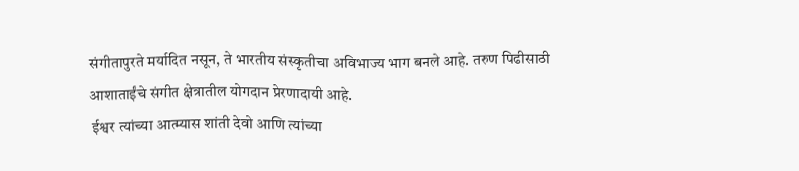संगीतापुरते मर्यादित नसून, ते भारतीय संस्कृतीचा अविभाज्य भाग बनले आहे. तरुण पिढीसाठी आशाताईंचे संगीत क्षेत्रातील योगदान प्रेरणादायी आहे.
 ईश्वर त्यांच्या आत्म्यास शांती देवो आणि त्यांच्या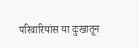परिवारियांस या दुःखातून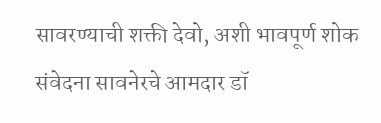सावरण्याची शक्ती देवो, अशी भावपूर्ण शोक संवेदना सावनेरचे आमदार डॉ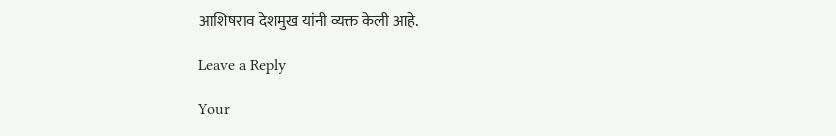आशिषराव देशमुख यांनी व्यक्त केली आहे.

Leave a Reply

Your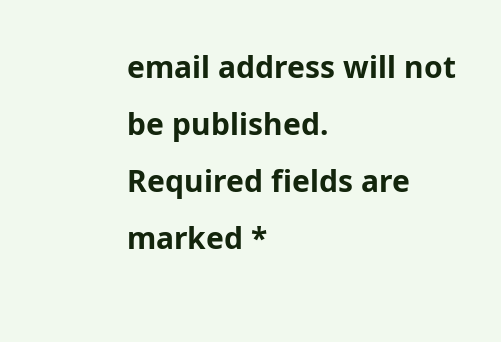email address will not be published. Required fields are marked *